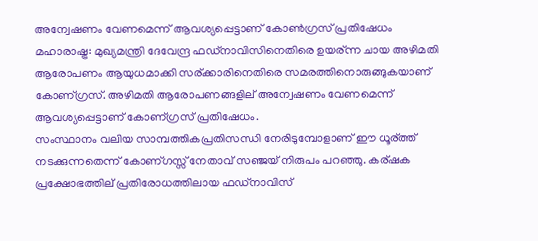അന്വേഷണം വേണമെന്ന് ആവശ്യപ്പെട്ടാണ് കോണ്‍ഗ്രസ് പ്രതിഷേധം
മഹാരാഷ്ട്ര: മുഖ്യമന്ത്രി ദേവേന്ദ്ര ഫഡ്നാവിസിനെതിരെ ഉയര്ന്ന ചായ അഴിമതി ആരോപണം ആയുധമാക്കി സര്ക്കാരിനെതിരെ സമരത്തിനൊരുങ്ങുകയാണ് കോണ്ഗ്രസ്. അഴിമതി ആരോപണങ്ങളില് അന്വേഷണം വേണമെന്ന് ആവശ്യപ്പെട്ടാണ് കോണ്ഗ്രസ് പ്രതിഷേധം.
സംസ്ഥാനം വലിയ സാമ്പത്തികപ്രതിസന്ധി നേരിടുമ്പോളാണ് ഈ ധൂര്ത്ത് നടക്കുന്നതെന്ന് കോണ്ഗസ്സ് നേതാവ് സഞ്ജയ് നിരുപം പറഞ്ഞു. കര്ഷക പ്രക്ഷോഭത്തില് പ്രതിരോധത്തിലായ ഫഡ്നാവിസ്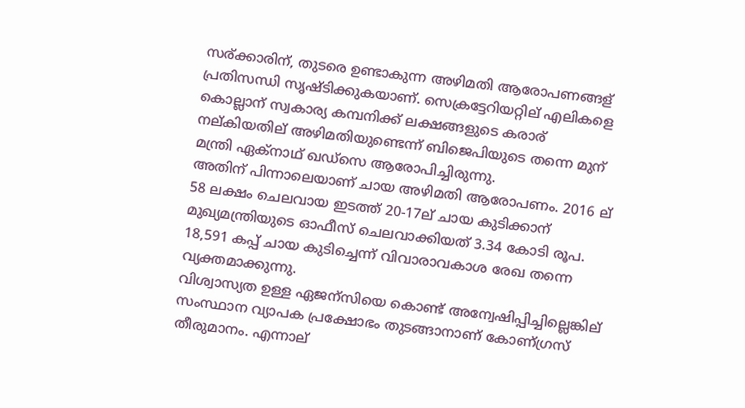സര്ക്കാരിന്, തുടരെ ഉണ്ടാകുന്ന അഴിമതി ആരോപണങ്ങള് പ്രതിസന്ധി സൃഷ്ടിക്കുകയാണ്. സെക്രട്ടേറിയറ്റില് എലികളെ കൊല്ലാന് സ്വകാര്യ കമ്പനിക്ക് ലക്ഷങ്ങളുടെ കരാര് നല്കിയതില് അഴിമതിയുണ്ടെന്ന് ബിജെപിയുടെ തന്നെ മുന് മന്ത്രി ഏക്നാഥ് ഖഡ്സെ ആരോപിച്ചിരുന്നു.
അതിന് പിന്നാലെയാണ് ചായ അഴിമതി ആരോപണം. 2016 ല് 58 ലക്ഷം ചെലവായ ഇടത്ത് 20-17ല് ചായ കുടിക്കാന് മുഖ്യമന്ത്രിയുടെ ഓഫീസ് ചെലവാക്കിയത് 3.34 കോടി രൂപ. 18,591 കപ്പ് ചായ കുടിച്ചെന്ന് വിവാരാവകാശ രേഖ തന്നെ വ്യക്തമാക്കുന്നു.
വിശ്വാസ്യത ഉള്ള ഏജന്സിയെ കൊണ്ട് അന്വേഷിപ്പിച്ചില്ലെങ്കില് സംസ്ഥാന വ്യാപക പ്രക്ഷോഭം തുടങ്ങാനാണ് കോണ്ഗ്രസ് തീരുമാനം. എന്നാല്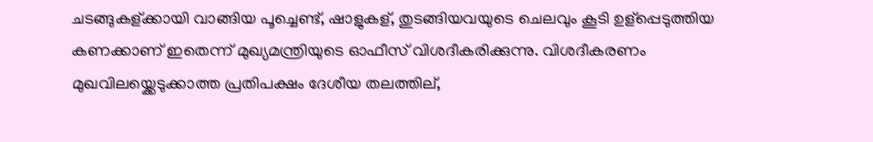ചടങ്ങുകള്ക്കായി വാങ്ങിയ പൂച്ചെണ്ട്, ഷാളുകള്, തുടങ്ങിയവയുടെ ചെലവും കൂടി ഉള്പ്പെടുത്തിയ കണക്കാണ് ഇതെന്ന് മുഖ്യമന്ത്രിയുടെ ഓഫീസ് വിശദീകരിക്കുന്നു. വിശദീകരണം മുഖവിലയ്ക്കെടുക്കാത്ത പ്രതിപക്ഷം ദേശീയ തലത്തില്,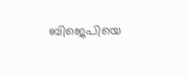ബിജെപിയെ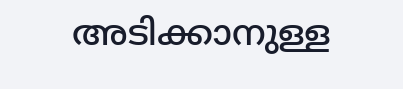അടിക്കാനുള്ള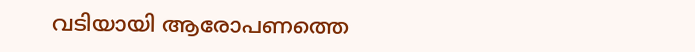വടിയായി ആരോപണത്തെ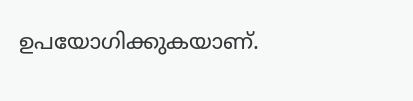ഉപയോഗിക്കുകയാണ്.